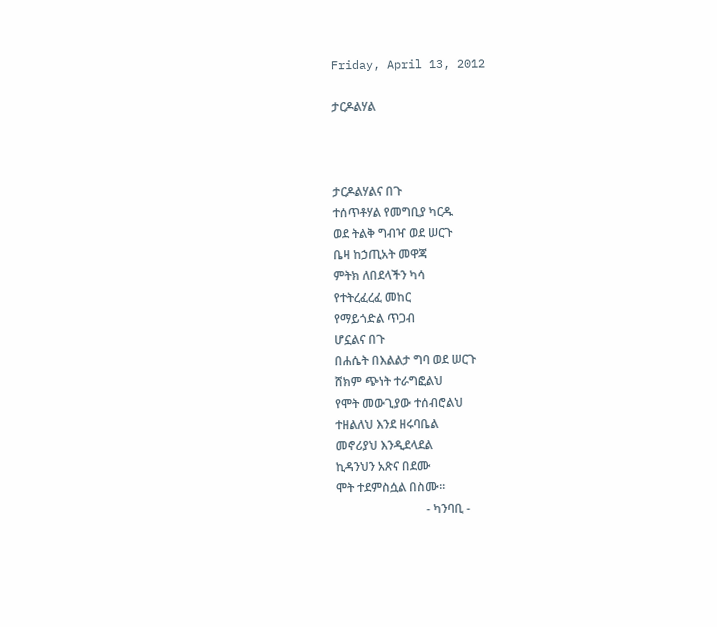Friday, April 13, 2012

ታርዶልሃል



ታርዶልሃልና በጉ
ተሰጥቶሃል የመግቢያ ካርዱ
ወደ ትልቅ ግብዣ ወደ ሠርጉ
ቤዛ ከኃጢአት መዋጃ
ምትክ ለበደላችን ካሳ
የተትረፈረፈ መከር
የማይጎድል ጥጋብ
ሆኗልና በጉ
በሐሴት በእልልታ ግባ ወደ ሠርጉ
ሸክም ጭነት ተራግፎልህ
የሞት መውጊያው ተሰብሮልህ
ተዘልለህ እንደ ዘሩባቤል
መኖሪያህ እንዲደላደል
ኪዳንህን አጽና በደሙ
ሞት ተደምስሷል በስሙ፡፡
                              - ካንባቢ -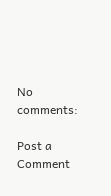No comments:

Post a Comment